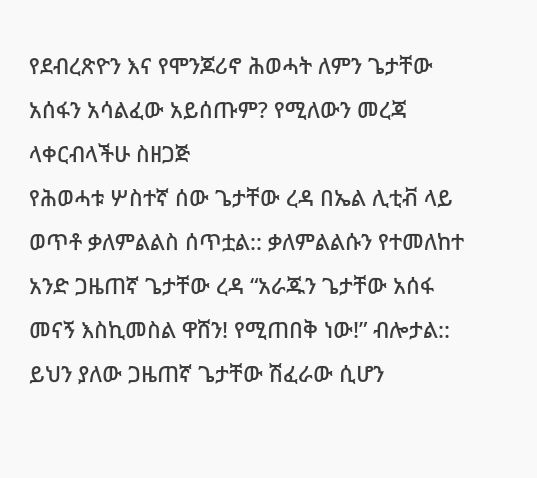የደብረጽዮን እና የሞንጆሪኖ ሕወሓት ለምን ጌታቸው አሰፋን አሳልፈው አይሰጡም? የሚለውን መረጃ ላቀርብላችሁ ስዘጋጅ
የሕወሓቱ ሦስተኛ ሰው ጌታቸው ረዳ በኤል ሊቲቭ ላይ ወጥቶ ቃለምልልስ ሰጥቷል:: ቃለምልልሱን የተመለከተ አንድ ጋዜጠኛ ጌታቸው ረዳ “አራጁን ጌታቸው አሰፋ መናኝ እስኪመስል ዋሸን! የሚጠበቅ ነው!” ብሎታል::
ይህን ያለው ጋዜጠኛ ጌታቸው ሽፈራው ሲሆን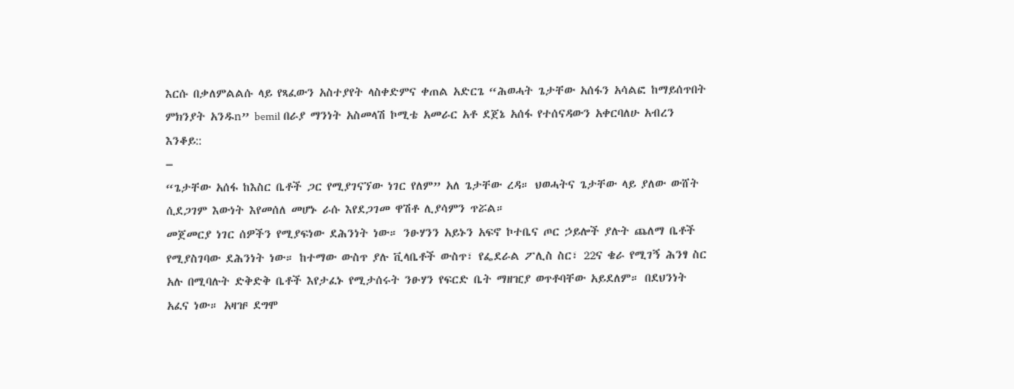እርሱ በቃለምልልሱ ላይ የጻፈውን አስተያየት ላስቀድምና ቀጠል አድርጌ “ሕወሓት ጌታቸው አሰፋን አሳልፎ ከማይሰጥበት ምክንያት አንዱn” bemil በራያ ማንነት አስመላሽ ኮሚቴ አመራር አቶ ደጀኔ አሰፋ የተሰናዳውን አቀርባለሁ አብረን እንቆይ::
–
“ጌታቸው አሰፋ ከእስር ቤቶች ጋር የሚያገናኘው ነገር የለም” አለ ጌታቸው ረዳ። ህወሓትና ጌታቸው ላይ ያለው ውሸት ሲደጋገም እውነት እየመሰለ መሆኑ ራሱ እየደጋገመ ዋሽቶ ሊያሳምን ጥሯል።
መጀመርያ ነገር ሰዎችን የሚያፍነው ደሕንነት ነው። ንፁሃንን አይኑን አፍኖ ኮተቤና ጦር ኃይሎች ያሉት ጨለማ ቤቶች የሚያስገባው ደሕንነት ነው። ከተማው ውስጥ ያሉ ቪላቤቶች ውስጥ፣ የፌደራል ፖሊስ ስር፣ 22ና ቄራ የሚገኝ ሕንፃ ስር አሉ በሚባሉት ድቅድቅ ቤቶች እየታፈኑ የሚታሰሩት ንፁሃን የፍርድ ቤት ማዘዢያ ወጥቶባቸው አይደለም። በደህንነት አፈና ነው። አዛዡ ደግሞ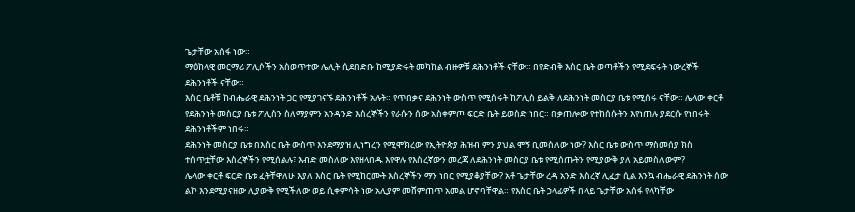ጌታቸው አሰፋ ነው።
ማዕከላዊ መርማሪ ፖሊሶችን አስወጥተው ሌሊት ሲደበድቡ ከሚያድሩት መካከል ብዙዎቹ ደሕንነቶች ናቸው። በየድብቅ እስር ቤት ወጣቶችን የሚደፍሩት ነውረኞች ደሕንነቶች ናቸው።
እስር ቤቶቹ ከብሔራዊ ደሕንነት ጋር የሚያገናኙ ደሕንነቶች አሉት። የጥበቃና ደሕንነት ውስጥ የሚሰሩት ከፖሊስ ይልቅ ለደሕንነት መስርያ ቤቱ የሚሰሩ ናቸው። ሌላው ቀርቶ የደሕንነት መስርያ ቤቱ ፖሊስን ስለማያምን አንዳንድ እስረኞችን የራሱን ሰው አስቀምጦ ፍርድ ቤት ይወስድ ነበር። በቃጠሎው የተከሰሱትን እየነጠሉ ያደርሱ የነበሩት ደሕንነቶችም ነበሩ።
ደሕንነት መስርያ ቤቱ በእስር ቤት ውስጥ እንደማያዝ ሊነግረን የሚሞክረው የኢትዮጵያ ሕዝብ ምን ያህል ሞኝ ቢመስለው ነው? እስር ቤቱ ውስጥ ማስመሰያ ክስ ተሰጥቷቸው እስረኞችን የሚሰልሉ፣ እብድ መስለው እየዘላበዱ እየዋሉ የእስረኛውን መረጃ ለደሕንነት መስርያ ቤቱ የሚሰጡትን የሚያውቅ ያለ አይመስለውም?
ሌላው ቀርቶ ፍርድ ቤቱ ፈትቸዋለሁ እያለ እስር ቤት የሚከርሙት እስረኞችን ማን ነበር የሚያቆያቸው? አቶ ጌታቸው ረዳ አንድ እስረኛ ሊፈታ ሲል እንኳ ብሔራዊ ደሕንነት ሰው ልኮ እንደሚያናዘው ሊያውቅ የሚችለው ወይ ሲቀምሳት ነው አሊያም መሸምጠጥ አመል ሆኖባቸዋል። የእስር ቤት ኃላፊዎች በላይ ጌታቸው አሰፋ የላካቸው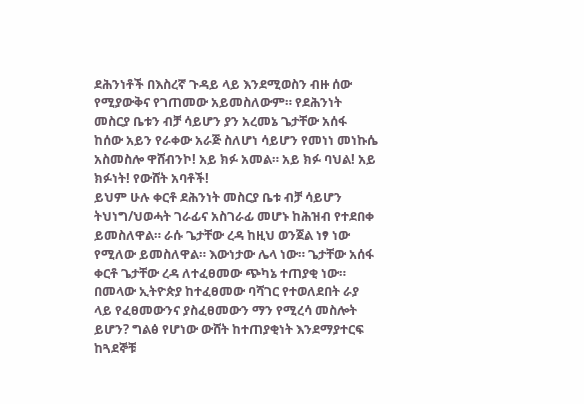ደሕንነቶች በእስረኛ ጉዳይ ላይ እንደሚወስን ብዙ ሰው የሚያውቅና የገጠመው አይመስለውም። የደሕንነት መስርያ ቤቱን ብቻ ሳይሆን ያን አረመኔ ጌታቸው አሰፋ ከሰው አይን የራቀው አራጅ ስለሆነ ሳይሆን የመነነ መነኩሴ አስመስሎ ዋሸብንኮ! አይ ክፉ አመል። አይ ክፉ ባህል! አይ ክፉነት! የውሸት አባቶች!
ይህም ሁሉ ቀርቶ ደሕንነት መስርያ ቤቱ ብቻ ሳይሆን ትህነግ/ህወሓት ገራፊና አስገራፊ መሆኑ ከሕዝብ የተደበቀ ይመስለዋል። ራሱ ጌታቸው ረዳ ከዚህ ወንጀል ነፃ ነው የሚለው ይመስለዋል። እውነታው ሌላ ነው። ጌታቸው አሰፋ ቀርቶ ጌታቸው ረዳ ለተፈፀመው ጭካኔ ተጠያቂ ነው። በመላው ኢትዮጵያ ከተፈፀመው ባሻገር የተወለደበት ራያ ላይ የፈፀመውንና ያስፈፀመውን ማን የሚረሳ መስሎት ይሆን? ግልፅ የሆነው ውሸት ከተጠያቂነት እንደማያተርፍ ከጓደኞቹ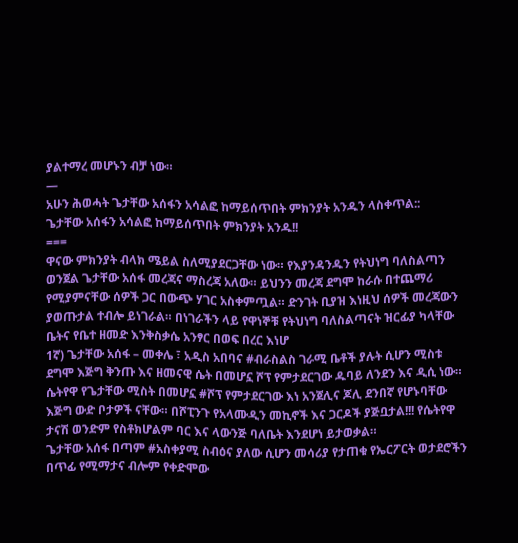ያልተማረ መሆኑን ብቻ ነው።
—
አሁን ሕወሓት ጌታቸው አሰፋን አሳልፎ ከማይሰጥበት ምክንያት አንዱን ላስቀጥል::
ጌታቸው አሰፋን አሳልፎ ከማይሰጥበት ምክንያት አንዱ!!
===
ዋናው ምክንያት ብላክ ሜይል ስለሚያደርጋቸው ነው። የእያንዳንዱን የትህነግ ባለስልጣን ወንጀል ጌታቸው አሰፋ መረጃና ማስረጃ አለው። ይህንን መረጃ ደግሞ ከራሱ በተጨማሪ የሚያምናቸው ሰዎች ጋር በውጭ ሃገር አስቀምጧል። ድንገት ቢያዝ እነዚህ ሰዎች መረጃውን ያወጡታል ተብሎ ይነገራል። በነገራችን ላይ የዋነኞቹ የትህነግ ባለስልጣናት ዝርፊያ ካላቸው ቤትና የቤተ ዘመድ እንቅስቃሴ አንፃር በወፍ በረር እነሆ
1ኛ) ጌታቸው አሰፋ – መቀሌ ፣ አዲስ አበባና #ብራስልስ ገራሚ ቤቶች ያሉት ሲሆን ሚስቱ ደግሞ እጅግ ቅንጡ እና ዘመናዊ ሴት በመሆኗ ሾፕ የምታደርገው ዱባይ ለንደን እና ዲሲ ነው። ሴትየዋ የጌታቸው ሚስት በመሆኗ #ሾፕ የምታደርገው እነ አንጀሊና ጆሊ ደንበኛ የሆኑባቸው እጅግ ውድ ቦታዎች ናቸው። በሾፒንጉ የአላሙዲን መኪኖች እና ጋርዶች ያጅቧታል!!! የሴትየዋ ታናሽ ወንድም የስቶክሆልም ባር እና ላውንጅ ባለቤት እንደሆነ ይታወቃል።
ጌታቸው አሰፋ በጣም #አስቀያሚ ስብዕና ያለው ሲሆን መሳሪያ የታጠቁ የኤርፖርት ወታደሮችን በጥፊ የሚማታና ብሎም የቀድሞው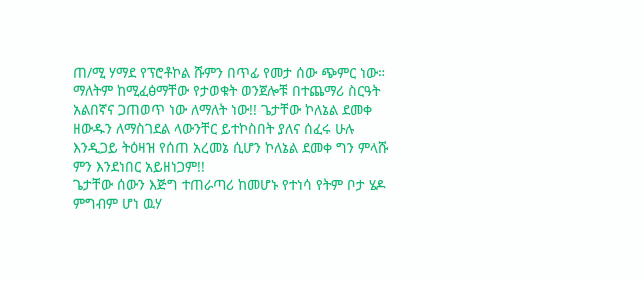ጠ/ሚ ሃማደ የፕሮቶኮል ሹምን በጥፊ የመታ ሰው ጭምር ነው። ማለትም ከሚፈፅማቸው የታወቁት ወንጀሎቹ በተጨማሪ ስርዓት አልበኛና ጋጠወጥ ነው ለማለት ነው!! ጌታቸው ኮለኔል ደመቀ ዘውዱን ለማስገደል ላውንቸር ይተኮስበት ያለና ሰፈሩ ሁሉ እንዲጋይ ትዕዛዝ የሰጠ አረመኔ ሲሆን ኮለኔል ደመቀ ግን ምላሹ ምን እንደነበር አይዘነጋም!!
ጌታቸው ሰውን እጅግ ተጠራጣሪ ከመሆኑ የተነሳ የትም ቦታ ሄዶ ምግብም ሆነ ዉሃ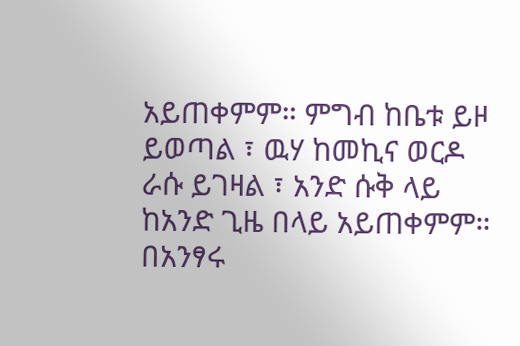አይጠቀምም። ምግብ ከቤቱ ይዞ ይወጣል ፣ ዉሃ ከመኪና ወርዶ ራሱ ይገዛል ፣ አንድ ሱቅ ላይ ከአንድ ጊዜ በላይ አይጠቀምም። በአንፃሩ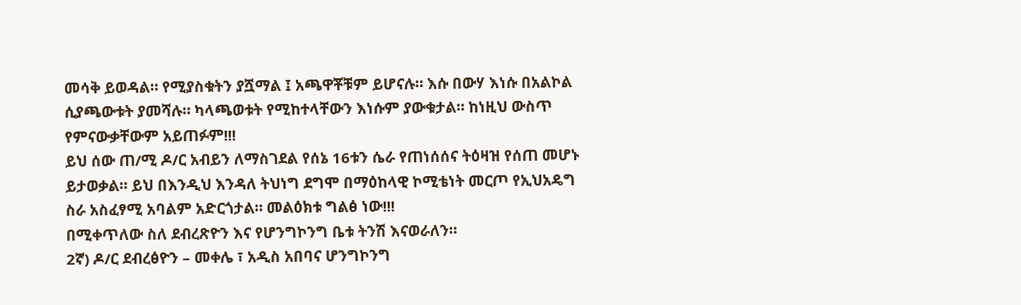መሳቅ ይወዳል። የሚያስቁትን ያሿማል ፤ አጫዋቾቹም ይሆናሉ። እሱ በውሃ እነሱ በአልኮል ሲያጫውቱት ያመሻሉ። ካላጫወቱት የሚከተላቸውን እነሱም ያውቁታል። ከነዚህ ውስጥ የምናውቃቸውም አይጠፉም!!!
ይህ ሰው ጠ/ሚ ዶ/ር አብይን ለማስገደል የሰኔ 16ቱን ሴራ የጠነሰሰና ትዕዛዝ የሰጠ መሆኑ ይታወቃል። ይህ በእንዲህ እንዳለ ትህነግ ደግሞ በማዕከላዊ ኮሚቴነት መርጦ የኢህአዴግ ስራ አስፈፃሚ አባልም አድርጎታል። መልዕክቱ ግልፅ ነው!!!
በሚቀጥለው ስለ ደብረጽዮን እና የሆንግኮንግ ቤቱ ትንሽ እናወራለን።
2ኛ) ዶ/ር ደብረፅዮን – መቀሌ ፣ አዲስ አበባና ሆንግኮንግ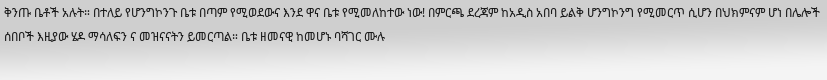ቅንጡ ቤቶች አሉት። በተለይ የሆንግኮንጉ ቤቱ በጣም የሚወደውና እንደ ዋና ቤቱ የሚመለከተው ነው! በምርጫ ደረጃም ከአዲስ አበባ ይልቅ ሆንግኮንግ የሚመርጥ ሲሆን በህክምናም ሆነ በሌሎች ሰበቦች እዚያው ሄዶ ማሳለፍን ና መዝናናትን ይመርጣል። ቤቱ ዘመናዊ ከመሆኑ ባሻገር ሙሉ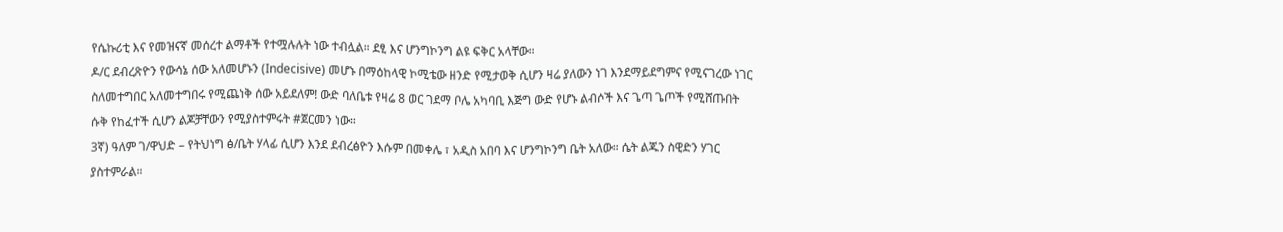የሴኩሪቲ እና የመዝናኛ መሰረተ ልማቶች የተሟሉሉት ነው ተብሏል። ደፂ እና ሆንግኮንግ ልዩ ፍቅር አላቸው።
ዶ/ር ደብረጽዮን የውሳኔ ሰው አለመሆኑን (Indecisive) መሆኑ በማዕከላዊ ኮሚቴው ዘንድ የሚታወቅ ሲሆን ዛሬ ያለውን ነገ እንደማይደግምና የሚናገረው ነገር ስለመተግበር አለመተግበሩ የሚጨነቅ ሰው አይደለም! ውድ ባለቤቱ የዛሬ 8 ወር ገደማ ቦሌ አካባቢ እጅግ ውድ የሆኑ ልብሶች እና ጌጣ ጌጦች የሚሸጡበት ሱቅ የከፈተች ሲሆን ልጆቻቸውን የሚያስተምሩት #ጀርመን ነው።
3ኛ) ዓለም ገ/ዋህድ – የትህነግ ፅ/ቤት ሃላፊ ሲሆን እንደ ደብረፅዮን እሱም በመቀሌ ፣ አዲስ አበባ እና ሆንግኮንግ ቤት አለው። ሴት ልጁን ስዊድን ሃገር ያስተምራል።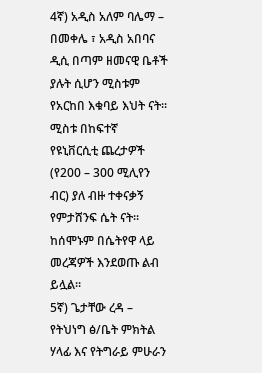4ኛ) አዲስ አለም ባሌማ – በመቀሌ ፣ አዲስ አበባና ዲሲ በጣም ዘመናዊ ቤቶች ያሉት ሲሆን ሚስቱም የአርከበ እቁባይ እህት ናት። ሚስቱ በከፍተኛ የዩኒቨርሲቲ ጨረታዎች (የ200 – 300 ሚሊየን ብር) ያለ ብዙ ተቀናቃኝ የምታሸንፍ ሴት ናት። ከሰሞኑም በሴትየዋ ላይ መረጃዎች እንደወጡ ልብ ይሏል።
5ኛ) ጌታቸው ረዳ – የትህነግ ፅ/ቤት ምክትል ሃላፊ እና የትግራይ ምሁራን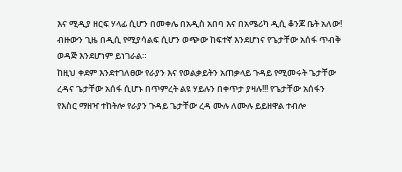እና ሚዲያ ዘርፍ ሃላፊ ሲሆን በመቀሌ በአዲስ አበባ እና በአሜሪካ ዲሲ ቆንጆ ቤት አለው! ብዙውን ጊዜ በዲሲ የሚያሳልፍ ሲሆን ወጭው ከፍተኛ እንደሆነና የጌታቸው አሰፋ ጥብቅ ወዳጅ እንደሆነም ይነገራል።
ከዚህ ቀደም እንደተገለፀው የራያን እና የወልቃይትን አጠቃላይ ጉዳይ የሚመሩት ጌታቸው ረዳና ጌታቸው አሰፋ ሲሆኑ በጥምረት ልዩ ሃይሉን በቀጥታ ያዛሉ!!! የጌታቸው አሰፋን የእስር ማዘዣ ተከትሎ የራያን ጉዳይ ጌታቸው ረዳ ሙሉ ለሙሉ ይይዘዋል ተብሎ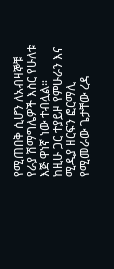የሚጠበቅ ሲሆን ለአብዛኞቹ የራያ ሽማግሌዎች እስር የሁለቱ እጅ ዋነኛ ነው ተብሏል።
ከዚሁ ጋር ተያይዞ የምሁራን እና ሚዲያ ዘርፍን ፎርማሊ የሚመራው ጌታቸው ረዳ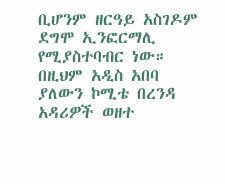ቢሆንም ዘርዓይ አስገዶም ደግሞ ኢንፎርማሊ የሚያስተባብር ነው። በዚህም አዲስ አበባ ያለውን ኮሚቴ በረንዳ አዳሪዎች ወዘተ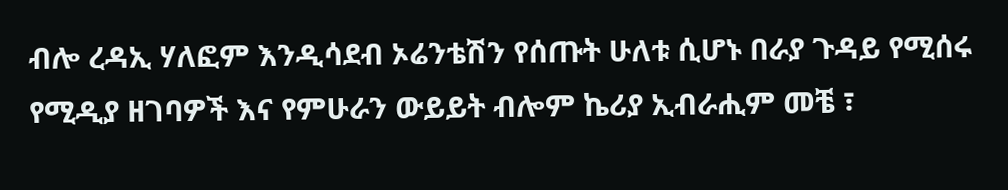ብሎ ረዳኢ ሃለፎም እንዲሳደብ ኦሬንቴሽን የሰጡት ሁለቱ ሲሆኑ በራያ ጉዳይ የሚሰሩ የሚዲያ ዘገባዎች እና የምሁራን ውይይት ብሎም ኬሪያ ኢብራሒም መቼ ፣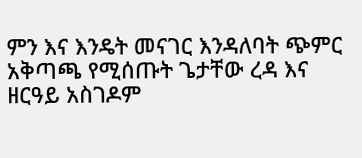ምን እና እንዴት መናገር እንዳለባት ጭምር አቅጣጫ የሚሰጡት ጌታቸው ረዳ እና ዘርዓይ አስገዶም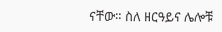ናቸው። ስለ ዘርዓይና ሌሎቹ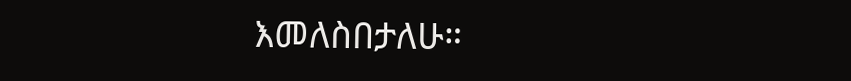እመለስበታለሁ።